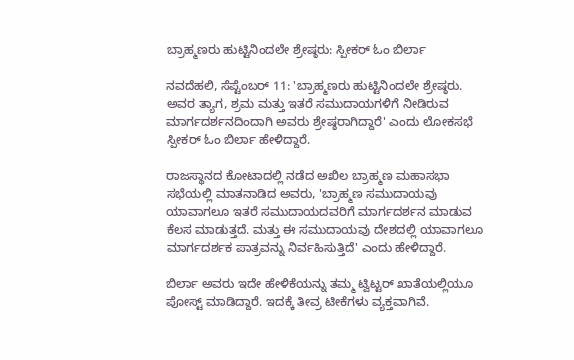ಬ್ರಾಹ್ಮಣರು ಹುಟ್ಟಿನಿಂದಲೇ ಶ್ರೇಷ್ಠರು: ಸ್ಪೀಕರ್ ಓಂ ಬಿರ್ಲಾ

ನವದೆಹಲಿ, ಸೆಪ್ಟೆಂಬರ್ 11: 'ಬ್ರಾಹ್ಮಣರು ಹುಟ್ಟಿನಿಂದಲೇ ಶ್ರೇಷ್ಠರು. ಅವರ ತ್ಯಾಗ, ಶ್ರಮ ಮತ್ತು ಇತರೆ ಸಮುದಾಯಗಳಿಗೆ ನೀಡಿರುವ ಮಾರ್ಗದರ್ಶನದಿಂದಾಗಿ ಅವರು ಶ್ರೇಷ್ಠರಾಗಿದ್ದಾರೆ' ಎಂದು ಲೋಕಸಭೆ ಸ್ಪೀಕರ್ ಓಂ ಬಿರ್ಲಾ ಹೇಳಿದ್ದಾರೆ.

ರಾಜಸ್ಥಾನದ ಕೋಟಾದಲ್ಲಿ ನಡೆದ ಅಖಿಲ ಬ್ರಾಹ್ಮಣ ಮಹಾಸಭಾ ಸಭೆಯಲ್ಲಿ ಮಾತನಾಡಿದ ಅವರು, 'ಬ್ರಾಹ್ಮಣ ಸಮುದಾಯವು ಯಾವಾಗಲೂ ಇತರೆ ಸಮುದಾಯದವರಿಗೆ ಮಾರ್ಗದರ್ಶನ ಮಾಡುವ ಕೆಲಸ ಮಾಡುತ್ತದೆ. ಮತ್ತು ಈ ಸಮುದಾಯವು ದೇಶದಲ್ಲಿ ಯಾವಾಗಲೂ ಮಾರ್ಗದರ್ಶಕ ಪಾತ್ರವನ್ನು ನಿರ್ವಹಿಸುತ್ತಿದೆ' ಎಂದು ಹೇಳಿದ್ದಾರೆ.

ಬಿರ್ಲಾ ಅವರು ಇದೇ ಹೇಳಿಕೆಯನ್ನು ತಮ್ಮ ಟ್ವಿಟ್ಟರ್ ಖಾತೆಯಲ್ಲಿಯೂ ಪೋಸ್ಟ್ ಮಾಡಿದ್ದಾರೆ. ಇದಕ್ಕೆ ತೀವ್ರ ಟೀಕೆಗಳು ವ್ಯಕ್ತವಾಗಿವೆ.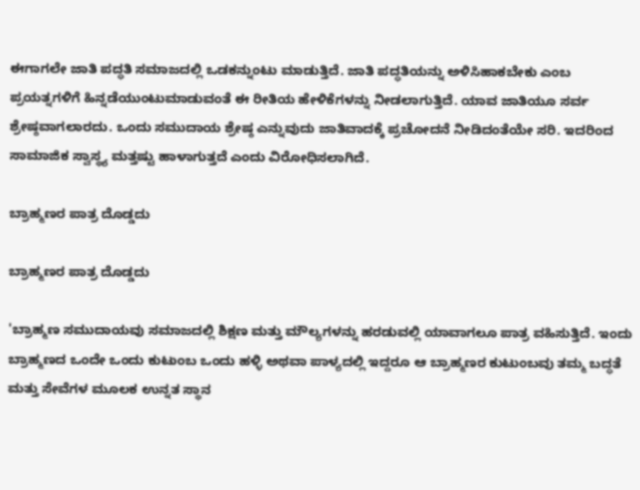ಈಗಾಗಲೇ ಜಾತಿ ಪದ್ಧತಿ ಸಮಾಜದಲ್ಲಿ ಒಡಕನ್ನುಂಟು ಮಾಡುತ್ತಿದೆ. ಜಾತಿ ಪದ್ಧತಿಯನ್ನು ಅಳಿಸಿಹಾಕಬೇಕು ಎಂಬ ಪ್ರಯತ್ನಗಳಿಗೆ ಹಿನ್ನಡೆಯುಂಟುಮಾಡುವಂತೆ ಈ ರೀತಿಯ ಹೇಳಿಕೆಗಳನ್ನು ನೀಡಲಾಗುತ್ತಿದೆ. ಯಾವ ಜಾತಿಯೂ ಸರ್ವ ಶ್ರೇಷ್ಠವಾಗಲಾರದು. ಒಂದು ಸಮುದಾಯ ಶ್ರೇಷ್ಠ ಎನ್ನುವುದು ಜಾತಿವಾದಕ್ಕೆ ಪ್ರಚೋದನೆ ನೀಡಿದಂತೆಯೇ ಸರಿ. ಇದರಿಂದ ಸಾಮಾಜಿಕ ಸ್ವಾಸ್ಥ್ಯ ಮತ್ತಷ್ಟು ಹಾಳಾಗುತ್ತದೆ ಎಂದು ವಿರೋಧಿಸಲಾಗಿದೆ.

ಬ್ರಾಹ್ಮಣರ ಪಾತ್ರ ದೊಡ್ಡದು

ಬ್ರಾಹ್ಮಣರ ಪಾತ್ರ ದೊಡ್ಡದು

'ಬ್ರಾಹ್ಮಣ ಸಮುದಾಯವು ಸಮಾಜದಲ್ಲಿ ಶಿಕ್ಷಣ ಮತ್ತು ಮೌಲ್ಯಗಳನ್ನು ಹರಡುವಲ್ಲಿ ಯಾವಾಗಲೂ ಪಾತ್ರ ವಹಿಸುತ್ತಿದೆ. ಇಂದು ಬ್ರಾಹ್ಮಣದ ಒಂದೇ ಒಂದು ಕುಟುಂಬ ಒಂದು ಹಳ್ಳಿ ಅಥವಾ ಪಾಳ್ಯದಲ್ಲಿ ಇದ್ದರೂ ಆ ಬ್ರಾಹ್ಮಣರ ಕುಟುಂಬವು ತಮ್ಮ ಬದ್ಧತೆ ಮತ್ತು ಸೇವೆಗಳ ಮೂಲಕ ಉನ್ನತ ಸ್ಥಾನ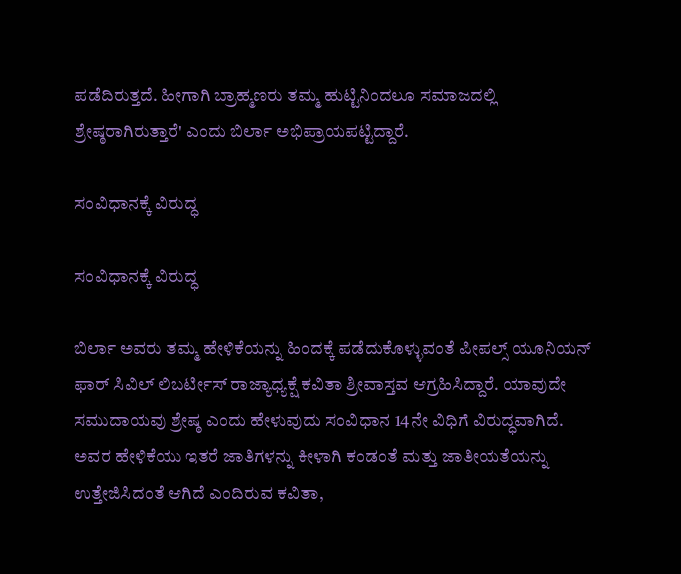ಪಡೆದಿರುತ್ತದೆ. ಹೀಗಾಗಿ ಬ್ರಾಹ್ಮಣರು ತಮ್ಮ ಹುಟ್ಟಿನಿಂದಲೂ ಸಮಾಜದಲ್ಲಿ ಶ್ರೇಷ್ಠರಾಗಿರುತ್ತಾರೆ' ಎಂದು ಬಿರ್ಲಾ ಅಭಿಪ್ರಾಯಪಟ್ಟಿದ್ದಾರೆ.

ಸಂವಿಧಾನಕ್ಕೆ ವಿರುದ್ಧ

ಸಂವಿಧಾನಕ್ಕೆ ವಿರುದ್ಧ

ಬಿರ್ಲಾ ಅವರು ತಮ್ಮ ಹೇಳಿಕೆಯನ್ನು ಹಿಂದಕ್ಕೆ ಪಡೆದುಕೊಳ್ಳುವಂತೆ ಪೀಪಲ್ಸ್ ಯೂನಿಯನ್ ಫಾರ್ ಸಿವಿಲ್ ಲಿಬರ್ಟೀಸ್ ರಾಜ್ಯಾಧ್ಯಕ್ಷೆ ಕವಿತಾ ಶ್ರೀವಾಸ್ತವ ಆಗ್ರಹಿಸಿದ್ದಾರೆ. ಯಾವುದೇ ಸಮುದಾಯವು ಶ್ರೇಷ್ಠ ಎಂದು ಹೇಳುವುದು ಸಂವಿಧಾನ 14ನೇ ವಿಧಿಗೆ ವಿರುದ್ಧವಾಗಿದೆ. ಅವರ ಹೇಳಿಕೆಯು ಇತರೆ ಜಾತಿಗಳನ್ನು ಕೀಳಾಗಿ ಕಂಡಂತೆ ಮತ್ತು ಜಾತೀಯತೆಯನ್ನು ಉತ್ತೇಜಿಸಿದಂತೆ ಆಗಿದೆ ಎಂದಿರುವ ಕವಿತಾ,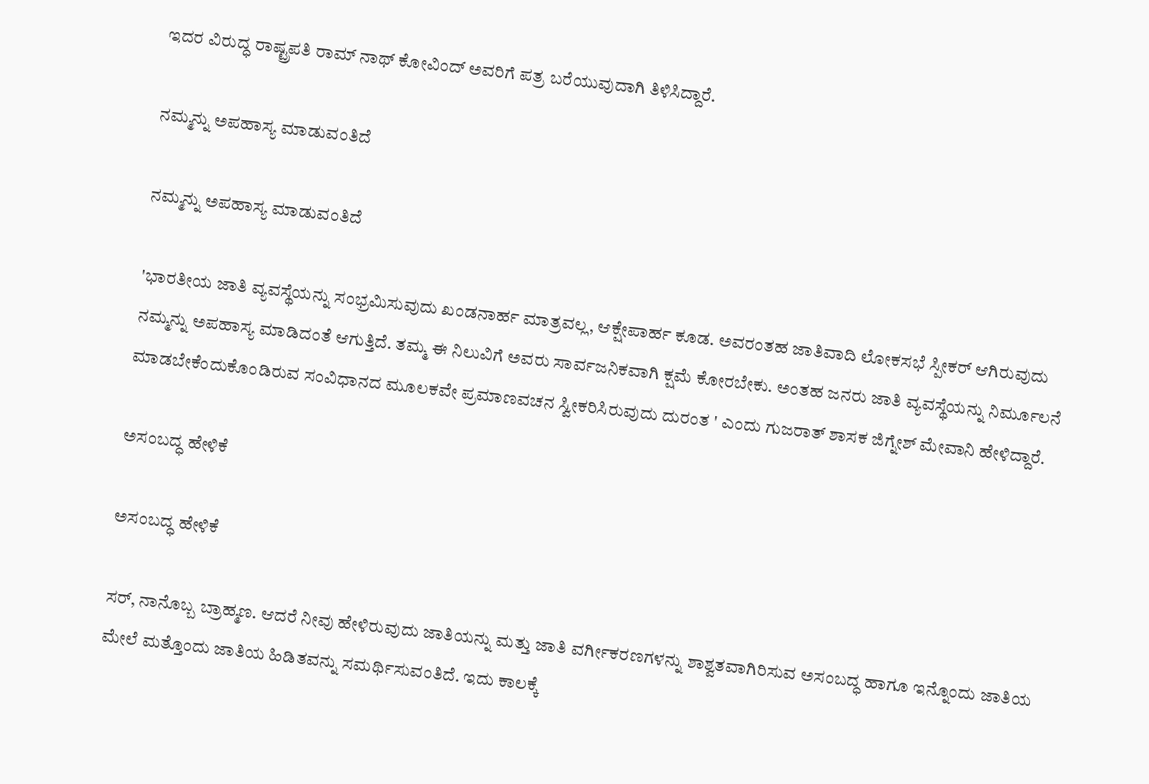ಇದರ ವಿರುದ್ಧ ರಾಷ್ಟ್ರಪತಿ ರಾಮ್ ನಾಥ್ ಕೋವಿಂದ್ ಅವರಿಗೆ ಪತ್ರ ಬರೆಯುವುದಾಗಿ ತಿಳಿಸಿದ್ದಾರೆ.

ನಮ್ಮನ್ನು ಅಪಹಾಸ್ಯ ಮಾಡುವಂತಿದೆ

ನಮ್ಮನ್ನು ಅಪಹಾಸ್ಯ ಮಾಡುವಂತಿದೆ

'ಭಾರತೀಯ ಜಾತಿ ವ್ಯವಸ್ಥೆಯನ್ನು ಸಂಭ್ರಮಿಸುವುದು ಖಂಡನಾರ್ಹ ಮಾತ್ರವಲ್ಲ, ಆಕ್ಷೇಪಾರ್ಹ ಕೂಡ. ಅವರಂತಹ ಜಾತಿವಾದಿ ಲೋಕಸಭೆ ಸ್ಪೀಕರ್ ಆಗಿರುವುದು ನಮ್ಮನ್ನು ಅಪಹಾಸ್ಯ ಮಾಡಿದಂತೆ ಆಗುತ್ತಿದೆ. ತಮ್ಮ ಈ ನಿಲುವಿಗೆ ಅವರು ಸಾರ್ವಜನಿಕವಾಗಿ ಕ್ಷಮೆ ಕೋರಬೇಕು. ಅಂತಹ ಜನರು ಜಾತಿ ವ್ಯವಸ್ಥೆಯನ್ನು ನಿರ್ಮೂಲನೆ ಮಾಡಬೇಕೆಂದುಕೊಂಡಿರುವ ಸಂವಿಧಾನದ ಮೂಲಕವೇ ಪ್ರಮಾಣವಚನ ಸ್ವೀಕರಿಸಿರುವುದು ದುರಂತ ' ಎಂದು ಗುಜರಾತ್ ಶಾಸಕ ಜಿಗ್ನೇಶ್ ಮೇವಾನಿ ಹೇಳಿದ್ದಾರೆ.

ಅಸಂಬದ್ಧ ಹೇಳಿಕೆ

ಅಸಂಬದ್ಧ ಹೇಳಿಕೆ

ಸರ್, ನಾನೊಬ್ಬ ಬ್ರಾಹ್ಮಣ. ಆದರೆ ನೀವು ಹೇಳಿರುವುದು ಜಾತಿಯನ್ನು ಮತ್ತು ಜಾತಿ ವರ್ಗೀಕರಣಗಳನ್ನು ಶಾಶ್ವತವಾಗಿರಿಸುವ ಅಸಂಬದ್ಧ ಹಾಗೂ ಇನ್ನೊಂದು ಜಾತಿಯ ಮೇಲೆ ಮತ್ತೊಂದು ಜಾತಿಯ ಹಿಡಿತವನ್ನು ಸಮರ್ಥಿಸುವಂತಿದೆ. ಇದು ಕಾಲಕ್ಕೆ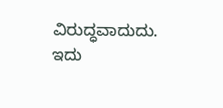ವಿರುದ್ಧವಾದುದು. ಇದು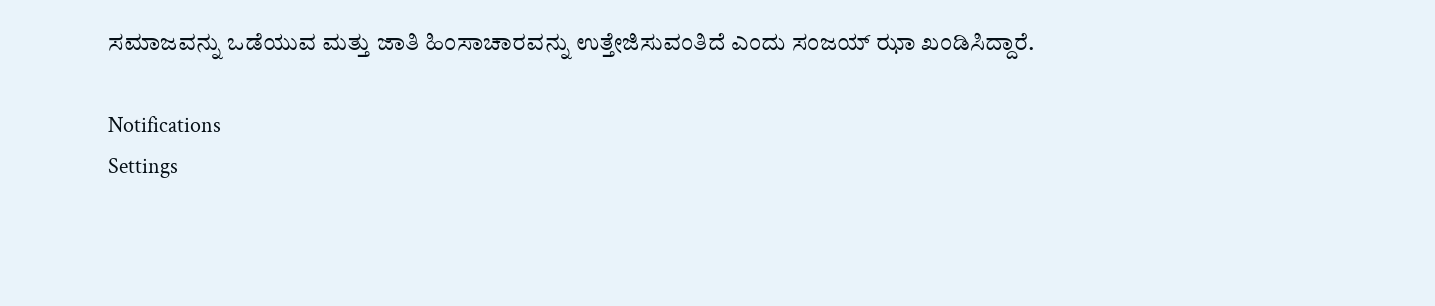ಸಮಾಜವನ್ನು ಒಡೆಯುವ ಮತ್ತು ಜಾತಿ ಹಿಂಸಾಚಾರವನ್ನು ಉತ್ತೇಜಿಸುವಂತಿದೆ ಎಂದು ಸಂಜಯ್ ಝಾ ಖಂಡಿಸಿದ್ದಾರೆ.

Notifications
Settings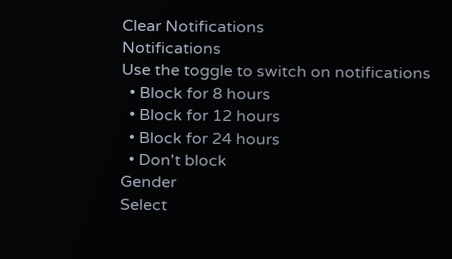Clear Notifications
Notifications
Use the toggle to switch on notifications
  • Block for 8 hours
  • Block for 12 hours
  • Block for 24 hours
  • Don't block
Gender
Select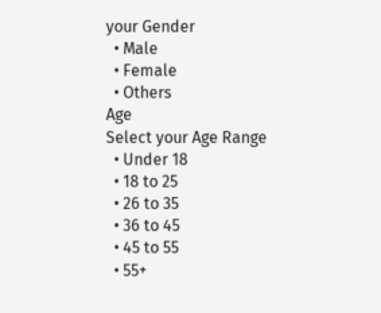your Gender
  • Male
  • Female
  • Others
Age
Select your Age Range
  • Under 18
  • 18 to 25
  • 26 to 35
  • 36 to 45
  • 45 to 55
  • 55+